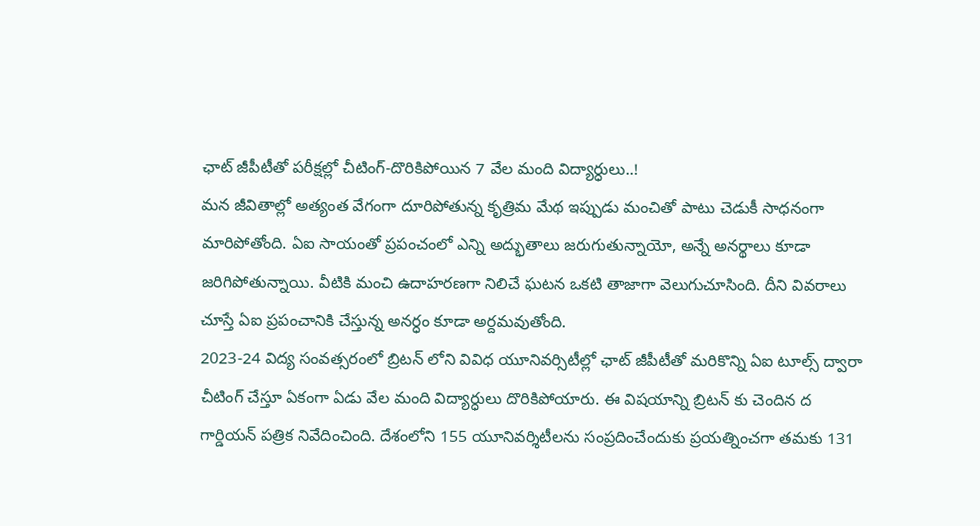ఛాట్ జీపీటీతో పరీక్షల్లో చీటింగ్-దొరికిపోయిన 7 వేల మంది విద్యార్ధులు..!
మన జీవితాల్లో అత్యంత వేగంగా దూరిపోతున్న కృత్రిమ మేథ ఇప్పుడు మంచితో పాటు చెడుకీ సాధనంగా మారిపోతోంది. ఏఐ సాయంతో ప్రపంచంలో ఎన్ని అద్భుతాలు జరుగుతున్నాయో, అన్నే అనర్థాలు కూడా జరిగిపోతున్నాయి. వీటికి మంచి ఉదాహరణగా నిలిచే ఘటన ఒకటి తాజాగా వెలుగుచూసింది. దీని వివరాలు చూస్తే ఏఐ ప్రపంచానికి చేస్తున్న అనర్ధం కూడా అర్దమవుతోంది.
2023-24 విద్య సంవత్సరంలో బ్రిటన్ లోని వివిధ యూనివర్సిటీల్లో ఛాట్ జీపీటీతో మరికొన్ని ఏఐ టూల్స్ ద్వారా చీటింగ్ చేస్తూ ఏకంగా ఏడు వేల మంది విద్యార్ధులు దొరికిపోయారు. ఈ విషయాన్ని బ్రిటన్ కు చెందిన ద గార్డియన్ పత్రిక నివేదించింది. దేశంలోని 155 యూనివర్శిటీలను సంప్రదించేందుకు ప్రయత్నించగా తమకు 131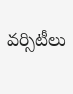వర్సిటీలు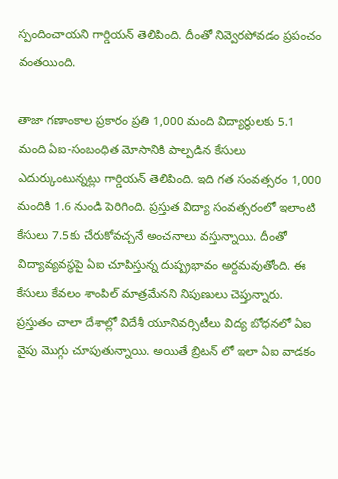స్పందించాయని గార్డియన్ తెలిపింది. దీంతో నివ్వెరపోవడం ప్రపంచం వంతయింది.

తాజా గణాంకాల ప్రకారం ప్రతి 1,000 మంది విద్యార్థులకు 5.1 మంది ఏఐ-సంబంధిత మోసానికి పాల్పడిన కేసులు ఎదుర్కుంటున్నట్లు గార్డియన్ తెలిపింది. ఇది గత సంవత్సరం 1,000 మందికి 1.6 నుండి పెరిగింది. ప్రస్తుత విద్యా సంవత్సరంలో ఇలాంటి కేసులు 7.5కు చేరుకోవచ్చనే అంచనాలు వస్తున్నాయి. దీంతో విద్యావ్యవస్థపై ఏఐ చూపిస్తున్న దుష్ప్రభావం అర్దమవుతోంది. ఈ కేసులు కేవలం శాంపిల్ మాత్రమేనని నిపుణులు చెప్తున్నారు.
ప్రస్తుతం చాలా దేశాల్లో విదేశీ యూనివర్సిటీలు విద్య బోధనలో ఏఐ వైపు మొగ్గు చూపుతున్నాయి. అయితే బ్రిటన్ లో ఇలా ఏఐ వాడకం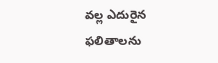వల్ల ఎదురైన ఫలితాలను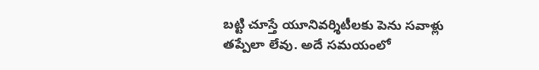బట్టి చూస్తే యూనివర్శిటీలకు పెను సవాళ్లు తప్పేలా లేవు. అదే సమయంలో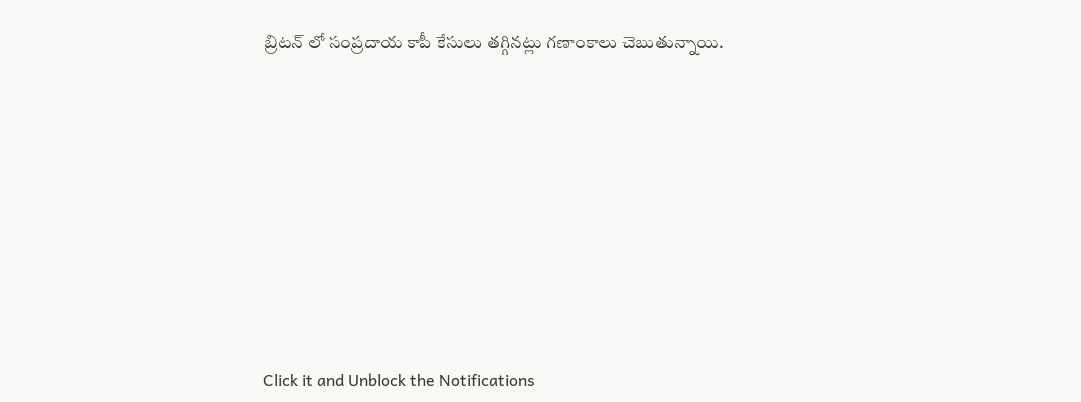బ్రిటన్ లో సంప్రదాయ కాపీ కేసులు తగ్గినట్లు గణాంకాలు చెబుతున్నాయి.












Click it and Unblock the Notifications